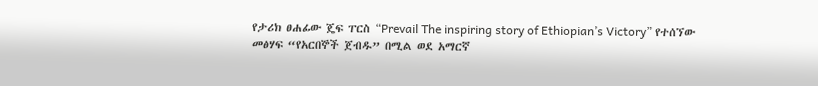የታሪክ ፀሐፊው ጄፍ ፐርስ “Prevail The inspiring story of Ethiopian’s Victory” የተሰኘው መፅሃፍ “የአርበኞች ጀብዱ” በሚል ወደ አማርኛ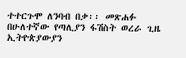ተተርጉሞ ለንባብ በቃ፡፡ መጽሐፉ በሁለተኛው የጣሊያን ፋሽስት ወረራ ጊዜ ኢትዮጵያውያን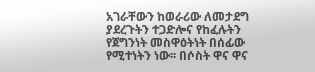አገራቸውን ከወራሪው ለመታደግ
ያደረጉትን ተጋድሎና የከፈሉትን የጀግንነት መስዋዕትነት በሰፊው የሚተነትን ነው፡፡ በሶስት ዋና ዋና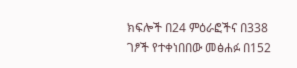ክፍሎች በ24 ምዕራፎችና በ338 ገፆች የተቀነበበው መፅሐፉ በ152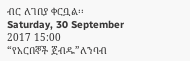ብር ለገበያ ቀርቧል፡፡
Saturday, 30 September 2017 15:00
“የአርበኞች ጀብዱ”ለንባብ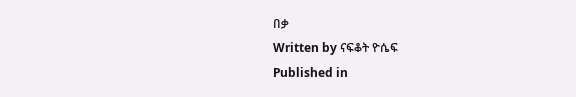በቃ
Written by ናፍቆት ዮሴፍ
Published in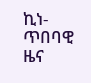ኪነ-ጥበባዊ ዜና